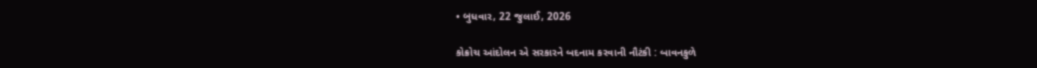• બુધવાર, 22 જુલાઈ, 2026

કોક્રોચ આંદોલન એ સરકારને બદનામ કરવાની નૌટંકી : બાવનકુળે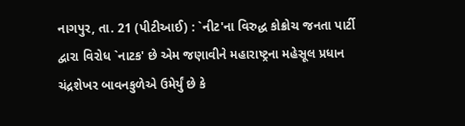નાગપુર, તા. 21 (પીટીઆઈ) : `નીટ'ના વિરુદ્ધ કોક્રોચ જનતા પાર્ટી દ્વારા વિરોધ `નાટક' છે એમ જણાવીને મહારાષ્ટ્રના મહેસૂલ પ્રધાન ચંદ્રશેખર બાવનકુળેએ ઉમેર્યું છે કે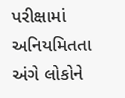પરીક્ષામાં અનિયમિતતા અંગે લોકોને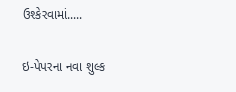ઉશ્કેરવામાં.....

ઇ-પેપરના નવા શુલ્ક